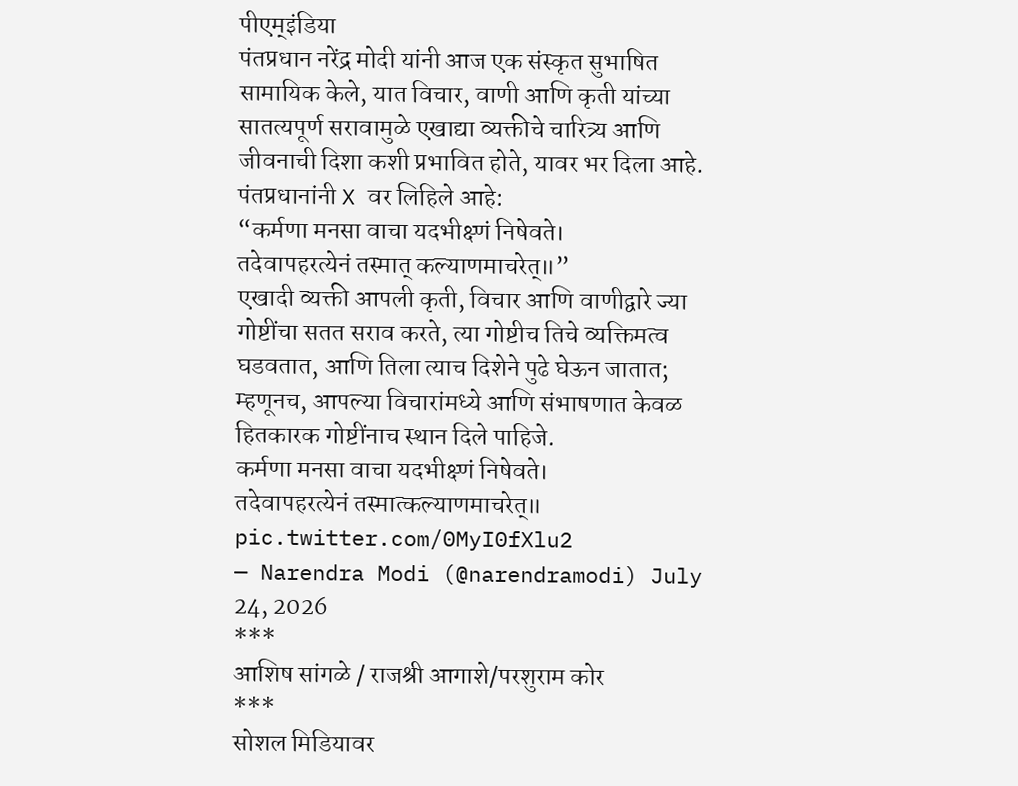पीएम्इंडिया
पंतप्रधान नरेंद्र मोदी यांनी आज एक संस्कृत सुभाषित सामायिक केले, यात विचार, वाणी आणि कृती यांच्या सातत्यपूर्ण सरावामुळे एखाद्या व्यक्तीचे चारित्र्य आणि जीवनाची दिशा कशी प्रभावित होते, यावर भर दिला आहे.
पंतप्रधानांनी X वर लिहिले आहे:
“कर्मणा मनसा वाचा यदभीक्ष्णं निषेवते।
तदेवापहरत्येनं तस्मात् कल्याणमाचरेत्॥”
एखादी व्यक्ती आपली कृती, विचार आणि वाणीद्वारे ज्या गोष्टींचा सतत सराव करते, त्या गोष्टीच तिचे व्यक्तिमत्व घडवतात, आणि तिला त्याच दिशेने पुढे घेऊन जातात; म्हणूनच, आपल्या विचारांमध्ये आणि संभाषणात केवळ हितकारक गोष्टींनाच स्थान दिले पाहिजे.
कर्मणा मनसा वाचा यदभीक्ष्णं निषेवते।
तदेवापहरत्येनं तस्मात्कल्याणमाचरेत्॥ pic.twitter.com/0MyI0fXlu2
— Narendra Modi (@narendramodi) July 24, 2026
***
आशिष सांगळे / राजश्री आगाशे/परशुराम कोर
***
सोशल मिडियावर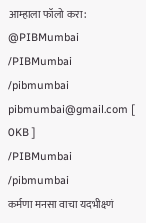आम्हाला फॉलो करा:
@PIBMumbai
/PIBMumbai
/pibmumbai
pibmumbai@gmail.com [
0KB ]
/PIBMumbai
/pibmumbai
कर्मणा मनसा वाचा यदभीक्ष्णं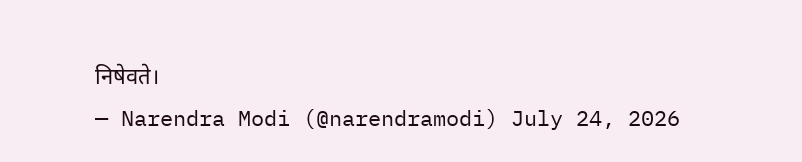निषेवते।
— Narendra Modi (@narendramodi) July 24, 2026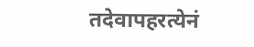तदेवापहरत्येनं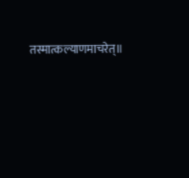तस्मात्कल्याणमाचरेत्॥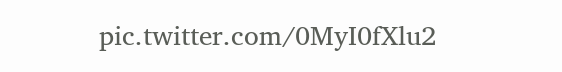pic.twitter.com/0MyI0fXlu2